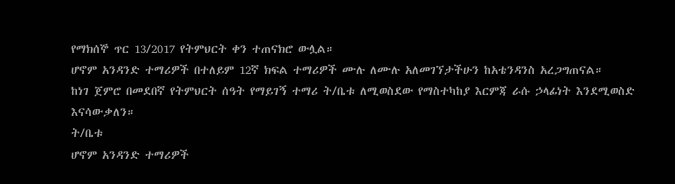የማክሰኞ ጥር 13/2017 የትምህርት ቀን ተጠናክሮ ውሏል።
ሆኖም አንዳንድ ተማሪዎች በተለይም 12ኛ ክፍል ተማሪዎች ሙሉ ለሙሉ አለመገኘታችሁን ከአቴንዳንስ አረጋግጠናል።
ከነገ ጀምሮ በመደበኛ የትምህርት ሰዓት የማይገኝ ተማሪ ት/ቤቱ ለሚወስደው የማስተካከያ እርምጃ ራሱ ኃላፊነት እንደሚወስድ እናሳውቃለን።
ት/ቤቱ
ሆኖም አንዳንድ ተማሪዎች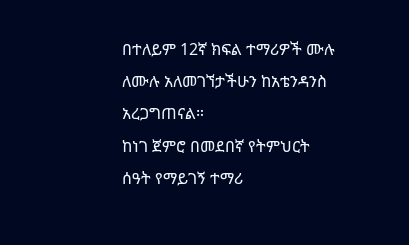በተለይም 12ኛ ክፍል ተማሪዎች ሙሉ ለሙሉ አለመገኘታችሁን ከአቴንዳንስ አረጋግጠናል።
ከነገ ጀምሮ በመደበኛ የትምህርት ሰዓት የማይገኝ ተማሪ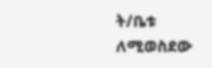ት/ቤቱ ለሚወስደው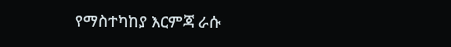የማስተካከያ እርምጃ ራሱ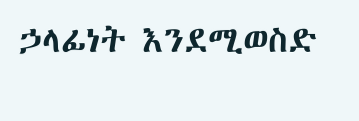ኃላፊነት እንደሚወስድ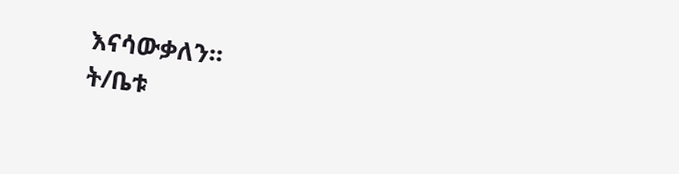እናሳውቃለን።
ት/ቤቱ